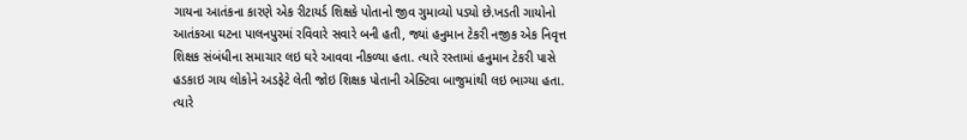ગાયના આતંકના કારણે એક રીટાયર્ડ શિક્ષકે પોતાનો જીવ ગુમાવ્યો પડ્યો છે.ખડતી ગાયોનો આતંકઆ ઘટના પાલનપુરમાં રવિવારે સવારે બની હતી, જ્યાં હનુમાન ટેકરી નજીક એક નિવૃત્ત શિક્ષક સંબંધીના સમાચાર લઇ ઘરે આવવા નીકળ્યા હતા. ત્યારે રસ્તામાં હનુમાન ટેકરી પાસે હડકાઇ ગાય લોકોને અડફેટે લેતી જોઇ શિક્ષક પોતાની એક્ટિવા બાજુમાંથી લઇ ભાગ્યા હતા.
ત્યારે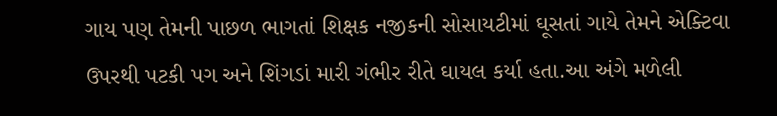ગાય પણ તેમની પાછળ ભાગતાં શિક્ષક નજીકની સોસાયટીમાં ઘૂસતાં ગાયે તેમને એક્ટિવા ઉપરથી પટકી પગ અને શિંગડાં મારી ગંભીર રીતે ઘાયલ કર્યા હતા.આ અંગે મળેલી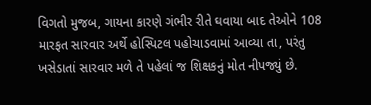વિગતો મુજબ, ગાયના કારણે ગંભીર રીતે ઘવાયા બાદ તેઓને 108 મારફત સારવાર અર્થે હોસ્પિટલ પહોચાડવામાં આવ્યા તા, પરંતુ ખસેડાતાં સારવાર મળે તે પહેલાં જ શિક્ષકનું મોત નીપજ્યું છે.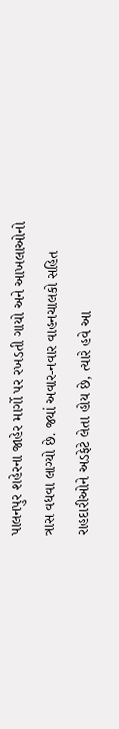પાલનપુર શહેરના જાહેર માર્ગો પર રખડતી ગાયો અને આખલાઓનો ત્રાસ વધવા લાગ્યો છે. જ્યાં અવાર-નવાર વાહનચાલકો સહિત રાહદારીઓને અડફેટે લેતા હોય છે, ત્યારે હવે આ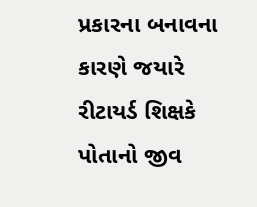પ્રકારના બનાવના કારણે જયારે રીટાયર્ડ શિક્ષકે પોતાનો જીવ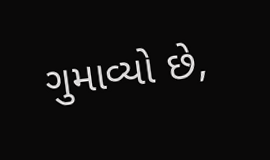ગુમાવ્યો છે,